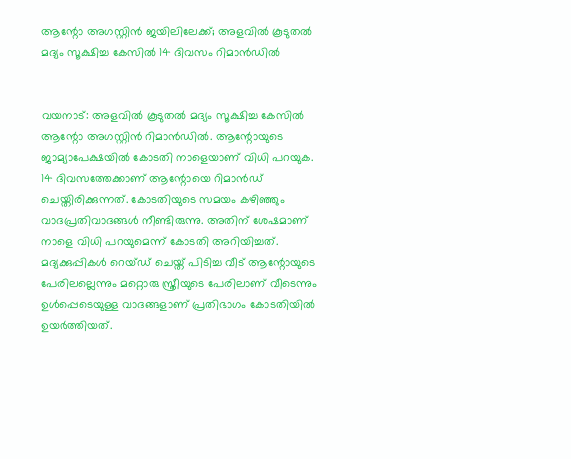ആന്റോ അഗസ്റ്റിന്‍ ജയിലിലേക്ക്; അളവില്‍ കൂടുതല്‍ മദ്യം സൂക്ഷിച്ച കേസില്‍ 14 ദിവസം റിമാന്‍ഡില്‍


വയനാട്: അളവില്‍ കൂടുതല്‍ മദ്യം സൂക്ഷിച്ച കേസില്‍ ആന്റോ അഗസ്റ്റിന്‍ റിമാന്‍ഡില്‍. ആന്റോയുടെ ജാമ്യാപേക്ഷയില്‍ കോടതി നാളെയാണ് വിധി പറയുക. 14 ദിവസത്തേക്കാണ് ആന്റോയെ റിമാന്‍ഡ് ചെയ്തിരിക്കുന്നത്. കോടതിയുടെ സമയം കഴിഞ്ഞും വാദപ്രതിവാദങ്ങള്‍ നീണ്ടിരുന്നു. അതിന് ശേഷമാണ് നാളെ വിധി പറയുമെന്ന് കോടതി അറിയിച്ചത്. മദ്യക്കുപ്പികള്‍ റെയ്ഡ് ചെയ്ത് പിടിച്ച വീട് ആന്റോയുടെ പേരിലല്ലെന്നും മറ്റൊരു സ്ത്രീയുടെ പേരിലാണ് വീടെന്നും ഉള്‍പ്പെടെയുള്ള വാദങ്ങളാണ് പ്രതിഭാഗം കോടതിയില്‍ ഉയര്‍ത്തിയത്.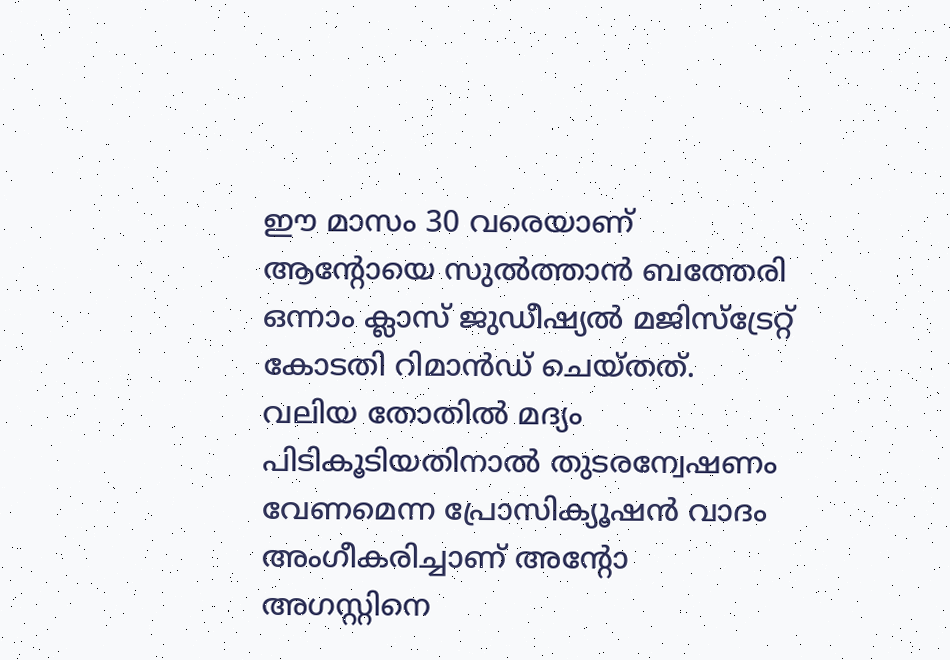ഈ മാസം 30 വരെയാണ് ആന്റോയെ സുല്‍ത്താന്‍ ബത്തേരി ഒന്നാം ക്ലാസ് ജുഡീഷ്യല്‍ മജിസ്‌ട്രേറ്റ് കോടതി റിമാന്‍ഡ് ചെയ്തത്. വലിയ തോതില്‍ മദ്യം പിടികൂടിയതിനാല്‍ തുടരന്വേഷണം വേണമെന്ന പ്രോസിക്യൂഷന്‍ വാദം അംഗീകരിച്ചാണ് അന്റോ അഗസ്റ്റിനെ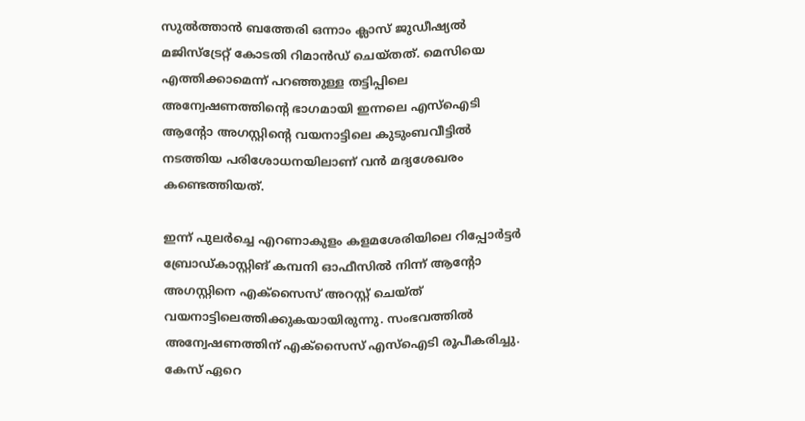സുല്‍ത്താന്‍ ബത്തേരി ഒന്നാം ക്ലാസ് ജുഡീഷ്യല്‍ മജിസ്‌ട്രേറ്റ് കോടതി റിമാന്‍ഡ് ചെയ്തത്. മെസിയെ എത്തിക്കാമെന്ന് പറഞ്ഞുള്ള തട്ടിപ്പിലെ അന്വേഷണത്തിന്റെ ഭാഗമായി ഇന്നലെ എസ്‌ഐടി ആന്റോ അഗസ്റ്റിന്റെ വയനാട്ടിലെ കുടുംബവീട്ടില്‍ നടത്തിയ പരിശോധനയിലാണ് വന്‍ മദ്യശേഖരം കണ്ടെത്തിയത്.

ഇന്ന് പുലര്‍ച്ചെ എറണാകുളം കളമശേരിയിലെ റിപ്പോര്‍ട്ടര്‍ ബ്രോഡ്കാസ്റ്റിങ് കമ്പനി ഓഫീസില്‍ നിന്ന് ആന്റോ അഗസ്റ്റിനെ എക്‌സൈസ് അറസ്റ്റ് ചെയ്ത് വയനാട്ടിലെത്തിക്കുകയായിരുന്നു. സംഭവത്തില്‍ അന്വേഷണത്തിന് എക്‌സൈസ് എസ്‌ഐടി രൂപീകരിച്ചു. കേസ് ഏറെ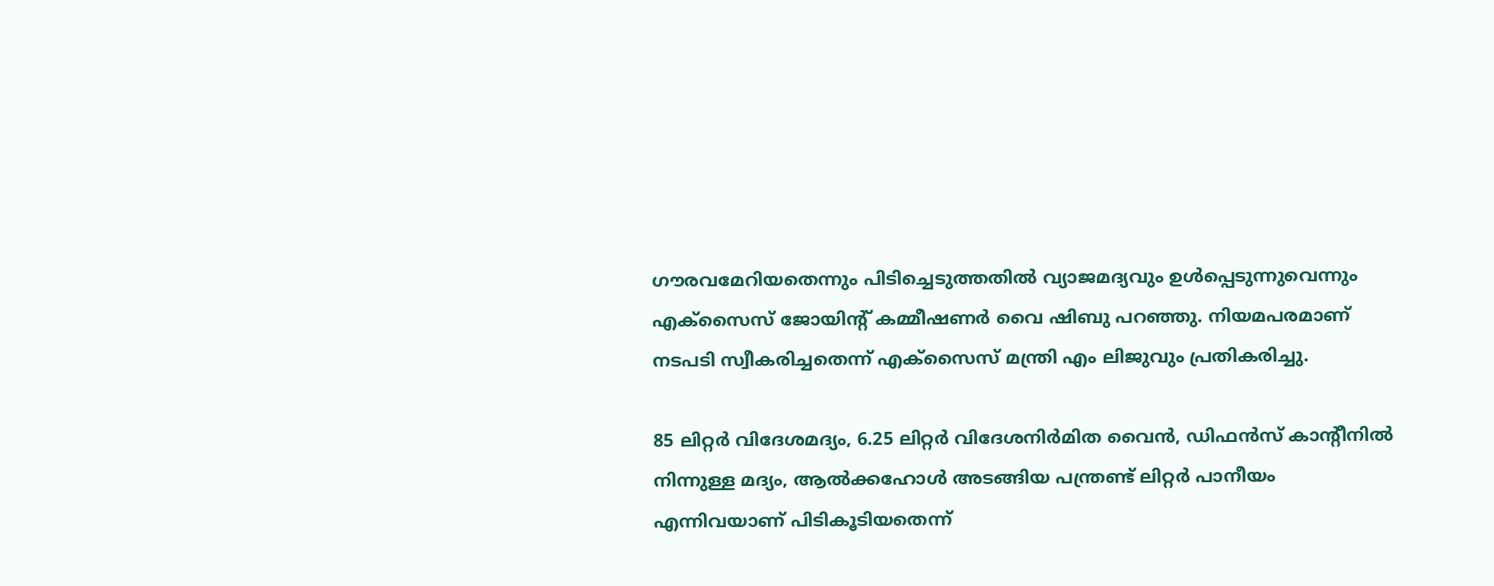ഗൗരവമേറിയതെന്നും പിടിച്ചെടുത്തതില്‍ വ്യാജമദ്യവും ഉള്‍പ്പെടുന്നുവെന്നും എക്‌സൈസ് ജോയിന്റ് കമ്മീഷണര്‍ വൈ ഷിബു പറഞ്ഞു. നിയമപരമാണ് നടപടി സ്വീകരിച്ചതെന്ന് എക്‌സൈസ് മന്ത്രി എം ലിജുവും പ്രതികരിച്ചു.

85 ലിറ്റര്‍ വിദേശമദ്യം, 6.25 ലിറ്റര്‍ വിദേശനിര്‍മിത വൈന്‍, ഡിഫന്‍സ് കാന്റീനില്‍ നിന്നുള്ള മദ്യം, ആല്‍ക്കഹോള്‍ അടങ്ങിയ പന്ത്രണ്ട് ലിറ്റര്‍ പാനീയം എന്നിവയാണ് പിടികൂടിയതെന്ന്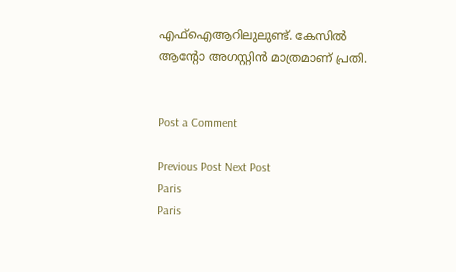എഫ്‌ഐആറിലുലുണ്ട്. കേസില്‍ ആന്റോ അഗസ്റ്റിന്‍ മാത്രമാണ് പ്രതി.


Post a Comment

Previous Post Next Post
Paris
Paris